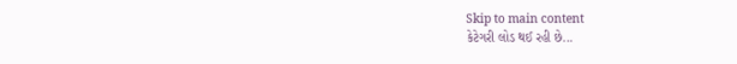Skip to main content
કેટેગરી લોડ થઈ રહી છે...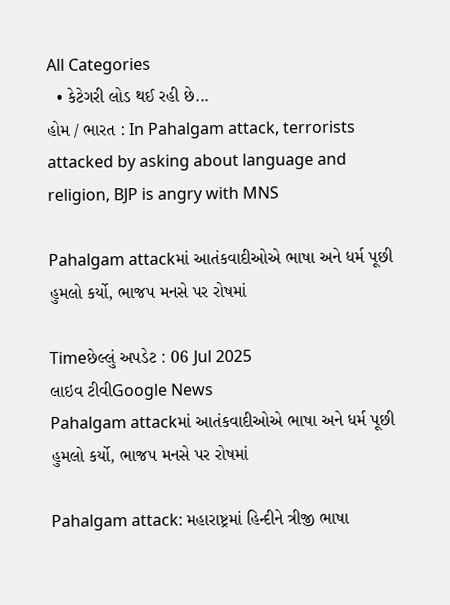All Categories
  • કેટેગરી લોડ થઈ રહી છે...
હોમ / ભારત : In Pahalgam attack, terrorists attacked by asking about language and religion, BJP is angry with MNS

Pahalgam attackમાં આતંકવાદીઓએ ભાષા અને ધર્મ પૂછી હુમલો કર્યો, ભાજપ મનસે પર રોષમાં

Timeછેલ્લું અપડેટ : 06 Jul 2025
લાઇવ ટીવીGoogle News
Pahalgam attackમાં આતંકવાદીઓએ ભાષા અને ધર્મ પૂછી હુમલો કર્યો, ભાજપ મનસે પર રોષમાં

Pahalgam attack: મહારાષ્ટ્રમાં હિન્દીને ત્રીજી ભાષા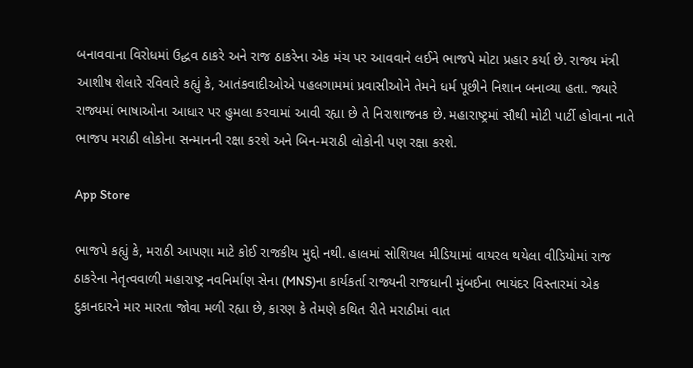બનાવવાના વિરોધમાં ઉદ્ધવ ઠાકરે અને રાજ ઠાકરેના એક મંચ પર આવવાને લઈને ભાજપે મોટા પ્રહાર કર્યા છે. રાજ્ય મંત્રી આશીષ શેલારે રવિવારે કહ્યું કે, આતંકવાદીઓએ પહલગામમાં પ્રવાસીઓને તેમને ધર્મ પૂછીને નિશાન બનાવ્યા હતા. જ્યારે રાજ્યમાં ભાષાઓના આધાર પર હુમલા કરવામાં આવી રહ્યા છે તે નિરાશાજનક છે. મહારાષ્ટ્રમાં સૌથી મોટી પાર્ટી હોવાના નાતે ભાજપ મરાઠી લોકોના સન્માનની રક્ષા કરશે અને બિન-મરાઠી લોકોની પણ રક્ષા કરશે.

App Store

ભાજપે કહ્યું કે, મરાઠી આપણા માટે કોઈ રાજકીય મુદ્દો નથી. હાલમાં સોશિયલ મીડિયામાં વાયરલ થયેલા વીડિયોમાં રાજ ઠાકરેના નેતૃત્વવાળી મહારાષ્ટ્ર નવનિર્માણ સેના (MNS)ના કાર્યકર્તા રાજ્યની રાજધાની મુંબઈના ભાયંદર વિસ્તારમાં એક દુકાનદારને માર મારતા જોવા મળી રહ્યા છે, કારણ કે તેમણે કથિત રીતે મરાઠીમાં વાત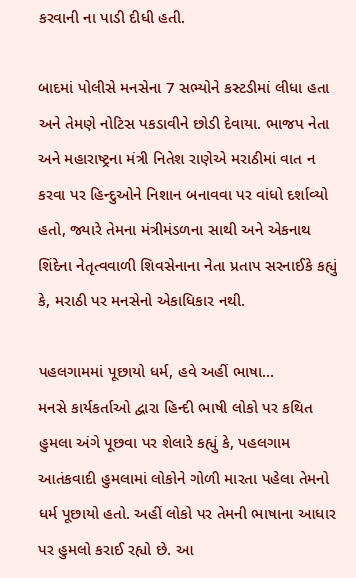કરવાની ના પાડી દીધી હતી.

બાદમાં પોલીસે મનસેના 7 સભ્યોને કસ્ટડીમાં લીધા હતા અને તેમણે નોટિસ પકડાવીને છોડી દેવાયા. ભાજપ નેતા અને મહારાષ્ટ્રના મંત્રી નિતેશ રાણેએ મરાઠીમાં વાત ન કરવા પર હિન્દુઓને નિશાન બનાવવા પર વાંધો દર્શાવ્યો હતો, જ્યારે તેમના મંત્રીમંડળના સાથી અને એકનાથ શિંદેના નેતૃત્વવાળી શિવસેનાના નેતા પ્રતાપ સરનાઈકે કહ્યું કે, મરાઠી પર મનસેનો એકાધિકાર નથી.

પહલગામમાં પૂછાયો ધર્મ, હવે અહીં ભાષા...
મનસે કાર્યકર્તાઓ દ્વારા હિન્દી ભાષી લોકો પર કથિત હુમલા અંગે પૂછવા પર શેલારે કહ્યું કે, પહલગામ આતંકવાદી હુમલામાં લોકોને ગોળી મારતા પહેલા તેમનો ધર્મ પૂછાયો હતો. અહીં લોકો પર તેમની ભાષાના આધાર પર હુમલો કરાઈ રહ્યો છે. આ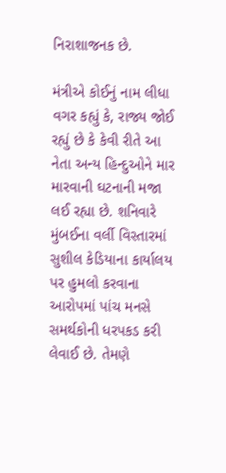નિરાશાજનક છે.

મંત્રીએ કોઈનું નામ લીધા વગર કહ્યું કે, રાજ્ય જોઈ રહ્યું છે કે કેવી રીતે આ નેતા અન્ય હિન્દુઓને માર મારવાની ઘટનાની મજા લઈ રહ્યા છે. શનિવારે મુંબઈના વર્લી વિસ્તારમાં સુશીલ કેડિયાના કાર્યાલય પર હુમલો કરવાના આરોપમાં પાંચ મનસે સમર્થકોની ધરપકડ કરી લેવાઈ છે. તેમણે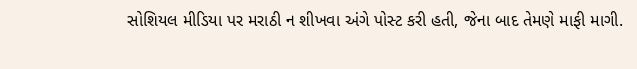સોશિયલ મીડિયા પર મરાઠી ન શીખવા અંગે પોસ્ટ કરી હતી, જેના બાદ તેમણે માફી માગી.